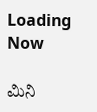Loading Now

ಮಿನಿ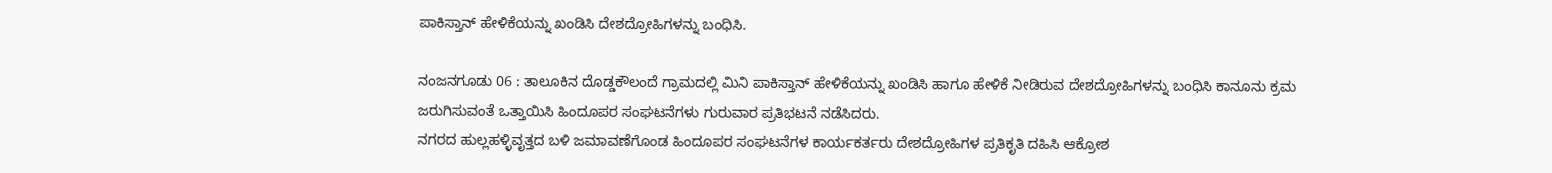ಪಾಕಿಸ್ತಾನ್ ಹೇಳಿಕೆಯನ್ನು ಖಂಡಿಸಿ ದೇಶದ್ರೋಹಿಗಳನ್ನು ಬಂಧಿಸಿ.

ನಂಜನಗೂಡು 06 : ತಾಲೂಕಿನ ದೊಡ್ಡಕೌಲಂದೆ ಗ್ರಾಮದಲ್ಲಿ ಮಿನಿ ಪಾಕಿಸ್ತಾನ್ ಹೇಳಿಕೆಯನ್ನು ಖಂಡಿಸಿ ಹಾಗೂ ಹೇಳಿಕೆ ನೀಡಿರುವ ದೇಶದ್ರೋಹಿಗಳನ್ನು ಬಂಧಿಸಿ ಕಾನೂನು ಕ್ರಮ ಜರುಗಿಸುವಂತೆ ಒತ್ತಾಯಿಸಿ ಹಿಂದೂಪರ ಸಂಘಟನೆಗಳು ಗುರುವಾರ ಪ್ರತಿಭಟನೆ ನಡೆಸಿದರು.
ನಗರದ ಹುಲ್ಲಹಳ್ಳಿವೃತ್ತದ ಬಳಿ ಜಮಾವಣೆಗೊಂಡ ಹಿಂದೂಪರ ಸಂಘಟನೆಗಳ ಕಾರ್ಯಕರ್ತರು ದೇಶದ್ರೋಹಿಗಳ ಪ್ರತಿಕೃತಿ ದಹಿಸಿ ಆಕ್ರೋಶ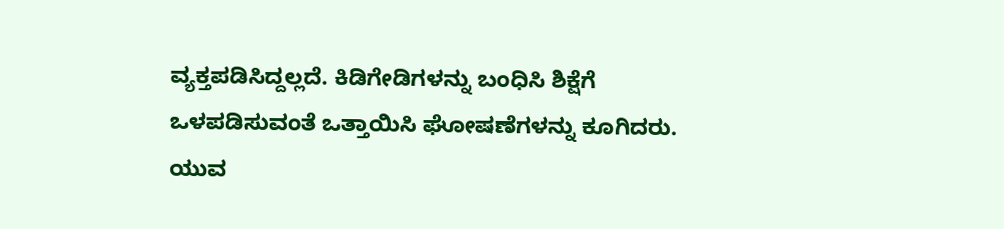ವ್ಯಕ್ತಪಡಿಸಿದ್ದಲ್ಲದೆ. ಕಿಡಿಗೇಡಿಗಳನ್ನು ಬಂಧಿಸಿ ಶಿಕ್ಷೆಗೆ ಒಳಪಡಿಸುವಂತೆ ಒತ್ತಾಯಿಸಿ ಘೋಷಣೆಗಳನ್ನು ಕೂಗಿದರು.
ಯುವ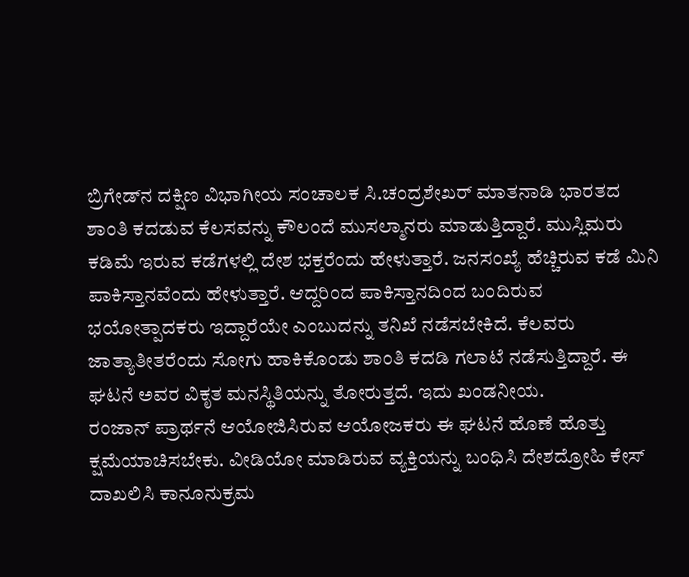ಬ್ರಿಗೇಡ್‍ನ ದಕ್ಷಿಣ ವಿಭಾಗೀಯ ಸಂಚಾಲಕ ಸಿ.ಚಂದ್ರಶೇಖರ್ ಮಾತನಾಡಿ ಭಾರತದ ಶಾಂತಿ ಕದಡುವ ಕೆಲಸವನ್ನು ಕೌಲಂದೆ ಮುಸಲ್ಮಾನರು ಮಾಡುತ್ತಿದ್ದಾರೆ. ಮುಸ್ಲಿಮರು ಕಡಿಮೆ ಇರುವ ಕಡೆಗಳಲ್ಲಿ ದೇಶ ಭಕ್ತರೆಂದು ಹೇಳುತ್ತಾರೆ. ಜನಸಂಖ್ಯೆ ಹೆಚ್ಚಿರುವ ಕಡೆ ಮಿನಿ ಪಾಕಿಸ್ತಾನವೆಂದು ಹೇಳುತ್ತಾರೆ. ಆದ್ದರಿಂದ ಪಾಕಿಸ್ತಾನದಿಂದ ಬಂದಿರುವ ಭಯೋತ್ಪಾದಕರು ಇದ್ದಾರೆಯೇ ಎಂಬುದನ್ನು ತನಿಖೆ ನಡೆಸಬೇಕಿದೆ. ಕೆಲವರು ಜಾತ್ಯಾತೀತರೆಂದು ಸೋಗು ಹಾಕಿಕೊಂಡು ಶಾಂತಿ ಕದಡಿ ಗಲಾಟೆ ನಡೆಸುತ್ತಿದ್ದಾರೆ. ಈ ಘಟನೆ ಅವರ ವಿಕೃತ ಮನಸ್ಥಿತಿಯನ್ನು ತೋರುತ್ತದೆ. ಇದು ಖಂಡನೀಯ.
ರಂಜಾನ್ ಪ್ರಾರ್ಥನೆ ಆಯೋಜಿಸಿರುವ ಆಯೋಜಕರು ಈ ಘಟನೆ ಹೊಣೆ ಹೊತ್ತು ಕ್ಷಮೆಯಾಚಿಸಬೇಕು. ವೀಡಿಯೋ ಮಾಡಿರುವ ವ್ಯಕ್ತಿಯನ್ನು ಬಂಧಿಸಿ ದೇಶದ್ರೋಹಿ ಕೇಸ್ ದಾಖಲಿಸಿ ಕಾನೂನುಕ್ರಮ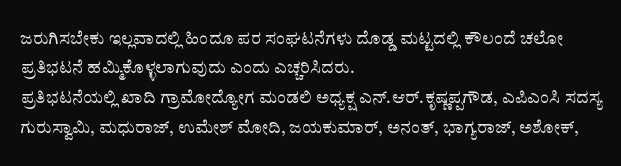ಜರುಗಿಸಬೇಕು ಇಲ್ಲವಾದಲ್ಲಿ ಹಿಂದೂ ಪರ ಸಂಘಟನೆಗಳು ದೊಡ್ಡ ಮಟ್ಟದಲ್ಲಿ ಕೌಲಂದೆ ಚಲೋ ಪ್ರತಿಭಟನೆ ಹಮ್ಮಿಕೊಳ್ಳಲಾಗುವುದು ಎಂದು ಎಚ್ಚರಿಸಿದರು.
ಪ್ರತಿಭಟನೆಯಲ್ಲಿ ಖಾದಿ ಗ್ರಾಮೋದ್ಯೋಗ ಮಂಡಲಿ ಅಧ್ಯಕ್ಷ ಎನ್.ಆರ್.ಕೃಷ್ಣಪ್ಪಗೌಡ, ಎಪಿಎಂಸಿ ಸದಸ್ಯ ಗುರುಸ್ವಾಮಿ, ಮಧುರಾಜ್, ಉಮೇಶ್ ಮೋದಿ, ಜಯಕುಮಾರ್, ಅನಂತ್, ಭಾಗ್ಯರಾಜ್, ಅಶೋಕ್,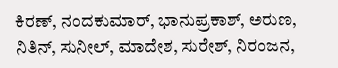ಕಿರಣ್, ನಂದಕುಮಾರ್, ಭಾನುಪ್ರಕಾಶ್, ಅರುಣ, ನಿತಿನ್, ಸುನೀಲ್, ಮಾದೇಶ, ಸುರೇಶ್, ನಿರಂಜನ,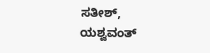ಸತೀಶ್, ಯಶ್ವವಂತ್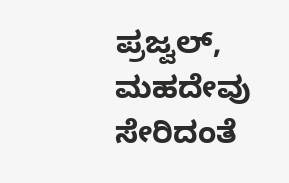ಪ್ರಜ್ವಲ್, ಮಹದೇವು ಸೇರಿದಂತೆ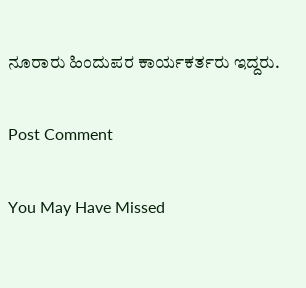ನೂರಾರು ಹಿಂದುಪರ ಕಾರ್ಯಕರ್ತರು ಇದ್ದರು.

Post Comment

You May Have Missed